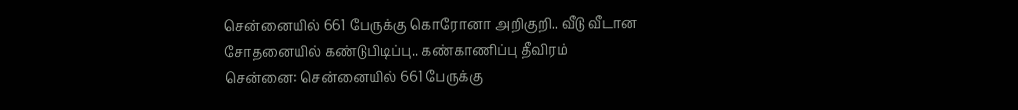சென்னையில் 661 பேருக்கு கொரோனா அறிகுறி.. வீடு வீடான சோதனையில் கண்டுபிடிப்பு.. கண்காணிப்பு தீவிரம்
சென்னை: சென்னையில் 661 பேருக்கு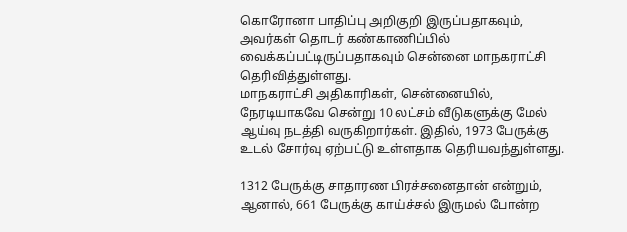கொரோனா பாதிப்பு அறிகுறி இருப்பதாகவும், அவர்கள் தொடர் கண்காணிப்பில் வைக்கப்பட்டிருப்பதாகவும் சென்னை மாநகராட்சி தெரிவித்துள்ளது.
மாநகராட்சி அதிகாரிகள், சென்னையில், நேரடியாகவே சென்று 10 லட்சம் வீடுகளுக்கு மேல் ஆய்வு நடத்தி வருகிறார்கள். இதில், 1973 பேருக்கு உடல் சோர்வு ஏற்பட்டு உள்ளதாக தெரியவந்துள்ளது.

1312 பேருக்கு சாதாரண பிரச்சனைதான் என்றும், ஆனால், 661 பேருக்கு காய்ச்சல் இருமல் போன்ற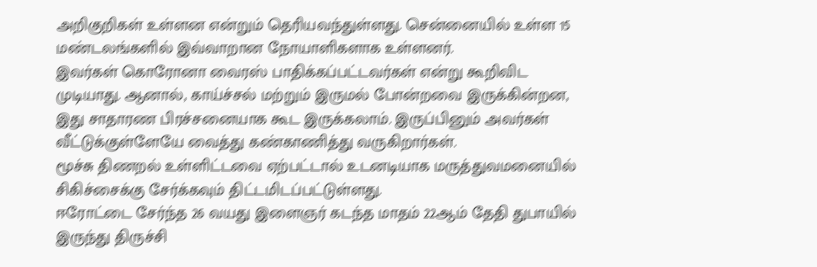அறிகுறிகள் உள்ளன என்றும் தெரியவந்துள்ளது. சென்னையில் உள்ள 15 மண்டலங்களில் இவ்வாறான நோயாளிகளாக உள்ளனர்.
இவர்கள் கொரோனா வைரஸ் பாதிக்கப்பட்டவர்கள் என்று கூறிவிட முடியாது. ஆனால், காய்ச்சல் மற்றும் இருமல் போன்றவை இருக்கின்றன, இது சாதாரண பிரச்சனையாக கூட இருக்கலாம். இருப்பினும் அவர்கள் வீட்டுக்குள்ளேயே வைத்து கண்காணித்து வருகிறார்கள்.
மூச்சு திணறல் உள்ளிட்டவை ஏற்பட்டால் உடனடியாக மருத்துவமனையில் சிகிச்சைக்கு சேர்க்கவும் திட்டமிடப்பட்டுள்ளது.
ஈரோட்டை சேர்ந்த 26 வயது இளைஞர் கடந்த மாதம் 22ஆம் தேதி துபாயில் இருந்து திருச்சி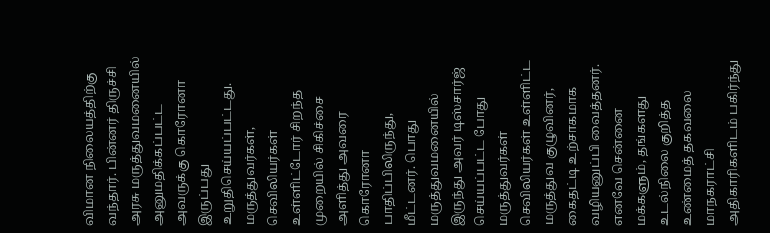விமான நிலையத்திற்கு வந்தார். பின்னர் திருச்சி அரசு மருத்துவமனையில் அனுமதிக்கப்பட்ட அவருக்கு கொரோனா இருப்பது உறுதிசெய்யப்பட்டது.
மருத்துவர்கள், செவிலியர்கள் உள்ளிட்டோர் சிறந்த முறையில் சிகிச்சை அளித்து அவரை கொரோனா பாதிப்பிலிருந்து, மீட்டனர். பொது மருத்துவமனையில் இருந்து அவர் டிஸ்சார்ஜ் செய்யப்பட்ட போது மருத்துவர்கள் செவிலியர்கள் உள்ளிட்ட மருத்துவ குழுவினர், கைதட்டி உற்சாகமாக வழியனுப்பி வைத்தனர்.
எனவே சென்னை மக்களும், தங்களது உடல்நிலை குறித்த உண்மைத் தகவலை மாநகராட்சி அதிகாரிகளிடம் பகிர்ந்து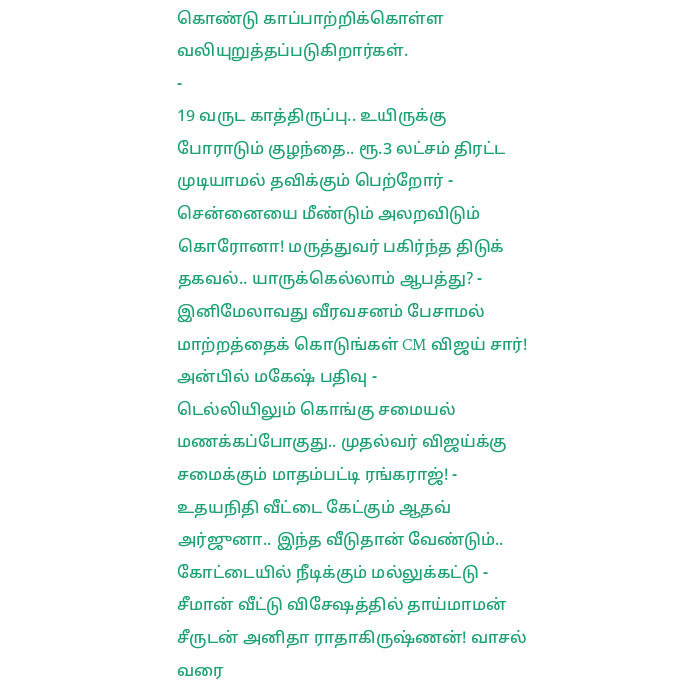கொண்டு காப்பாற்றிக்கொள்ள வலியுறுத்தப்படுகிறார்கள்.
-
19 வருட காத்திருப்பு.. உயிருக்கு போராடும் குழந்தை.. ரூ.3 லட்சம் திரட்ட முடியாமல் தவிக்கும் பெற்றோர் -
சென்னையை மீண்டும் அலறவிடும் கொரோனா! மருத்துவர் பகிர்ந்த திடுக் தகவல்.. யாருக்கெல்லாம் ஆபத்து? -
இனிமேலாவது வீரவசனம் பேசாமல் மாற்றத்தைக் கொடுங்கள் CM விஜய் சார்! அன்பில் மகேஷ் பதிவு -
டெல்லியிலும் கொங்கு சமையல் மணக்கப்போகுது.. முதல்வர் விஜய்க்கு சமைக்கும் மாதம்பட்டி ரங்கராஜ்! -
உதயநிதி வீட்டை கேட்கும் ஆதவ் அர்ஜுனா.. இந்த வீடுதான் வேண்டும்.. கோட்டையில் நீடிக்கும் மல்லுக்கட்டு -
சீமான் வீட்டு விசேஷத்தில் தாய்மாமன் சீருடன் அனிதா ராதாகிருஷ்ணன்! வாசல் வரை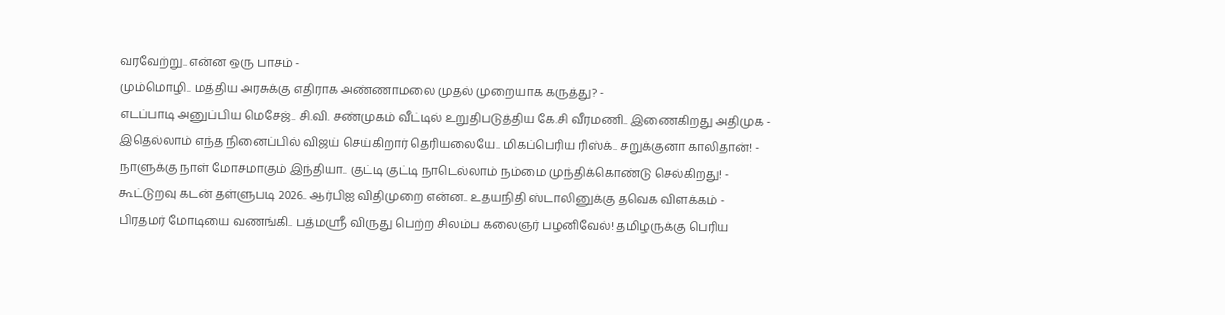வரவேற்று.. என்ன ஒரு பாசம் -
மும்மொழி.. மத்திய அரசுக்கு எதிராக அண்ணாமலை முதல் முறையாக கருத்து? -
எடப்பாடி அனுப்பிய மெசேஜ்.. சி.வி. சண்முகம் வீட்டில் உறுதிபடுத்திய கே.சி வீரமணி.. இணைகிறது அதிமுக -
இதெல்லாம் எந்த நினைப்பில் விஜய் செய்கிறார் தெரியலையே.. மிகப்பெரிய ரிஸ்க்.. சறுக்குனா காலிதான்! -
நாளுக்கு நாள் மோசமாகும் இந்தியா.. குட்டி குட்டி நாடெல்லாம் நம்மை முந்திக்கொண்டு செல்கிறது! -
கூட்டுறவு கடன் தள்ளுபடி 2026.. ஆர்பிஐ விதிமுறை என்ன.. உதயநிதி ஸ்டாலினுக்கு தவெக விளக்கம் -
பிரதமர் மோடியை வணங்கி.. பத்மஸ்ரீ விருது பெற்ற சிலம்ப கலைஞர் பழனிவேல்! தமிழருக்கு பெரிய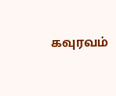கவுரவம்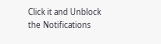Click it and Unblock the Notifications